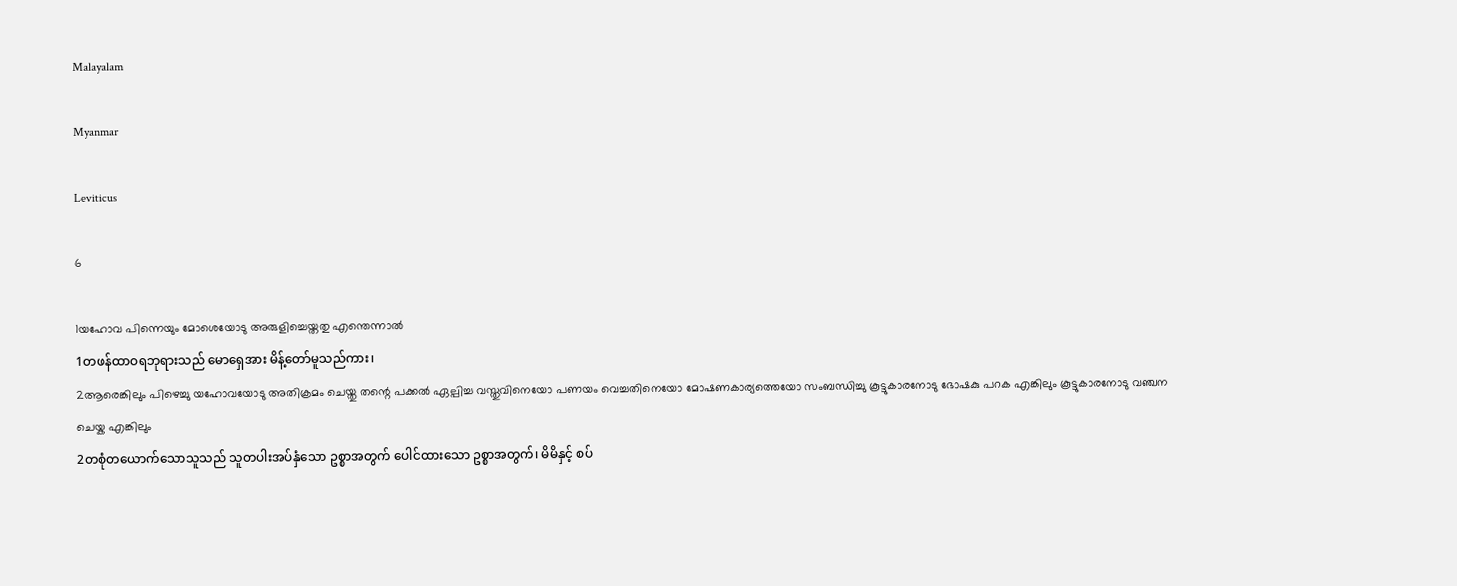Malayalam

Myanmar

Leviticus

6

1യഹോവ പിന്നെയും മോശെയോടു അരുളിച്ചെയ്തതു എന്തെന്നാല്‍
1တဖန်ထာဝရဘုရားသည် မောရှေအား မိန့်တော်မူသည်ကား၊
2ആരെങ്കിലും പിഴെച്ചു യഹോവയോടു അതിക്രമം ചെയ്തു തന്റെ പക്കല്‍ ഏല്പിച്ച വസ്തുവിനെയോ പണയം വെച്ചതിനെയോ മോഷണകാര്യത്തെയോ സംബന്ധിച്ചു കൂട്ടുകാരനോടു ഭോഷകു പറക എങ്കിലും കൂട്ടുകാരനോടു വഞ്ചന ചെയ്ക എങ്കിലും
2တစုံတယောက်သောသူသည် သူတပါးအပ်နှံသော ဥစ္စာအတွက် ပေါင်ထားသော ဥစ္စာအတွက်၊ မိမိနှင့် စပ်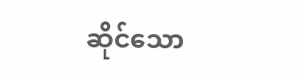ဆိုင်သော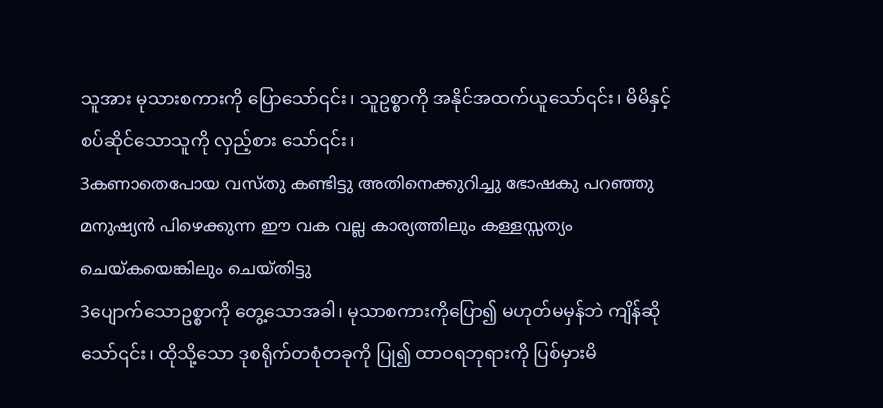သူအား မုသားစကားကို ပြောသော်၎င်း၊ သူဥစ္စာကို အနိုင်အထက်ယူသော်၎င်း၊ မိမိနှင့် စပ်ဆိုင်သောသူကို လှည့်စား သော်၎င်း၊
3കണാതെപോയ വസ്തു കണ്ടിട്ടു അതിനെക്കുറിച്ചു ഭോഷകു പറഞ്ഞു മനുഷ്യന്‍ പിഴെക്കുന്ന ഈ വക വല്ല കാര്യത്തിലും കള്ളസ്സത്യം ചെയ്കയെങ്കിലും ചെയ്തിട്ടു
3ပျောက်သောဥစ္စာကို တွေ့သောအခါ၊ မုသာစကားကိုပြော၍ မဟုတ်မမှန်ဘဲ ကျိန်ဆိုသော်၎င်း၊ ထိုသို့သော ဒုစရိုက်တစုံတခုကို ပြု၍ ထာဝရဘုရားကို ပြစ်မှားမိ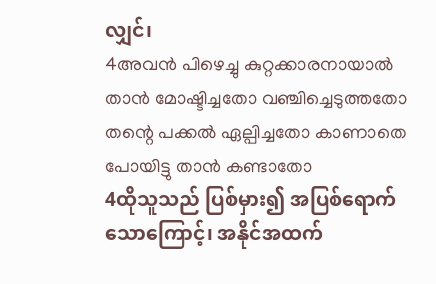လျှင်၊
4അവന്‍ പിഴെച്ചു കുറ്റക്കാരനായാല്‍ താന്‍ മോഷ്ടിച്ചതോ വഞ്ചിച്ചെടുത്തതോ തന്റെ പക്കല്‍ ഏല്പിച്ചതോ കാണാതെ പോയിട്ടു താന്‍ കണ്ടാതോ
4ထိုသူသည် ပြစ်မှား၍ အပြစ်ရောက်သောကြောင့်၊ အနိုင်အထက်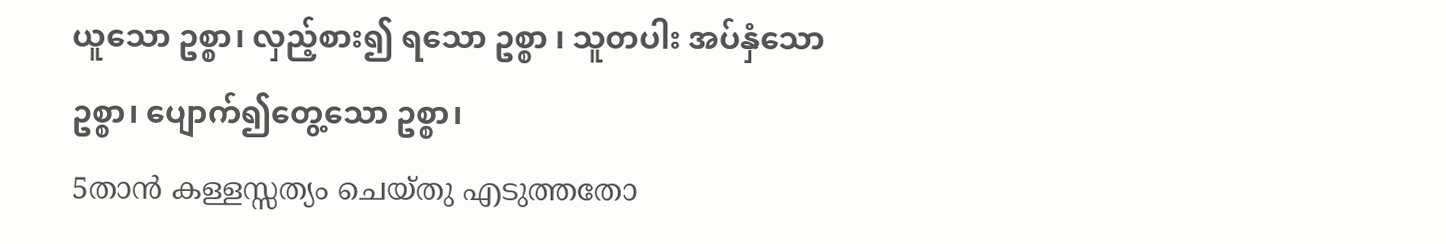ယူသော ဥစ္စာ၊ လှည့်စား၍ ရသော ဥစ္စာ ၊ သူတပါး အပ်နှံသော ဥစ္စာ၊ ပျောက်၍တွေ့သော ဥစ္စာ၊
5താന്‍ കള്ളസ്സത്യം ചെയ്തു എടുത്തതോ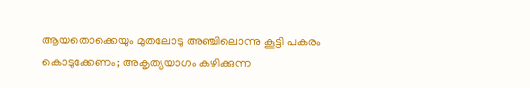ആയതൊക്കെയും മുതലോടു അഞ്ചിലൊന്നു കൂട്ടി പകരം കൊടുക്കേണം; അകൃത്യയാഗം കഴിക്കുന്ന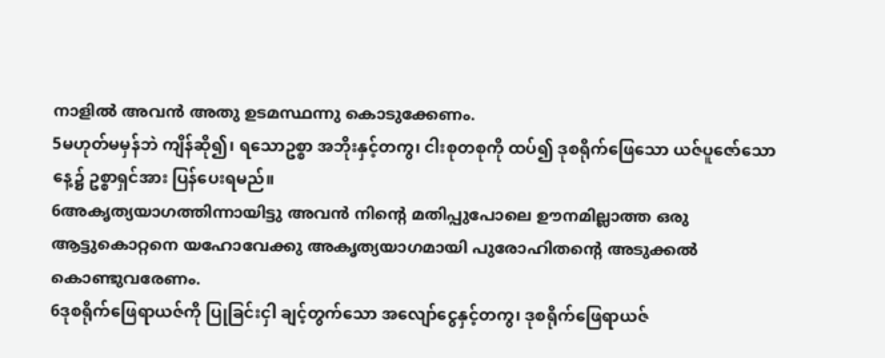നാളില്‍ അവന്‍ അതു ഉടമസ്ഥന്നു കൊടുക്കേണം.
5မဟုတ်မမှန်ဘဲ ကျိန်ဆို၍၊ ရသောဥစ္စာ အဘိုးနှင့်တကွ၊ ငါးစုတစုကို ထပ်၍ ဒုစရိုက်ဖြေသော ယဇ်ပူဇော်သောနေ့၌ ဥစ္စာရှင်အား ပြန်ပေးရမည်။
6അകൃത്യയാഗത്തിന്നായിട്ടു അവന്‍ നിന്റെ മതിപ്പുപോലെ ഊനമില്ലാത്ത ഒരു ആട്ടുകൊറ്റനെ യഹോവേക്കു അകൃത്യയാഗമായി പുരോഹിതന്റെ അടുക്കല്‍ കൊണ്ടുവരേണം.
6ဒုစရိုက်ဖြေရာယဇ်ကို ပြုခြင်းငှါ ချင့်တွက်သော အလျော်ငွေနှင့်တကွ၊ ဒုစရိုက်ဖြေရာယဇ်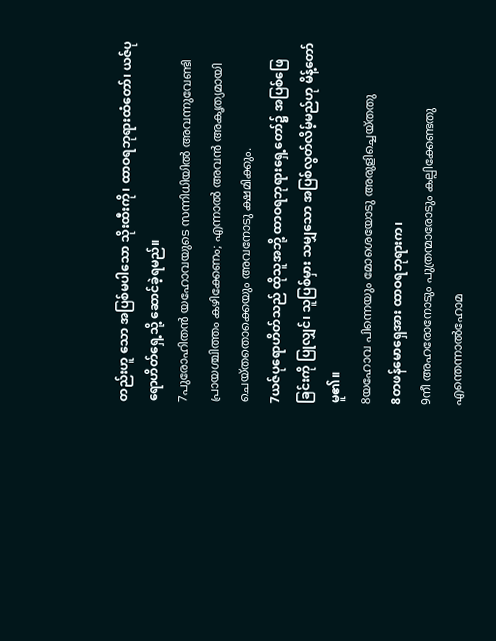တည်းဟူ သော အပြစ်မပါသော သိုးထီးကို၊ ထာဝရဘုရားထံတော်၊ ယဇ်ပုရောဟိတ်ရှေ့သို့ ဆောင်ခဲ့ရမည်။
7പുരോഹിതന്‍ യഹോവയുടെ സന്നിധിയില്‍ അവന്നുവേണ്ടി പ്രായശ്ചിത്തം കഴിക്കേണം; എന്നാല്‍ അവന്‍ അകൃത്യമായി ചെയ്തതൊക്കെയും അവനോടു ക്ഷമിക്കും.
7ယဇ်ပုရောဟိတ်သည် ထိုသူအဘို့ ထာဝရဘုရားရှေ့တော်၌ အပြစ်ဖြေခြင်းကို ပြုလျှင်၊ သူပြစ်မှား သမျှသော အပြစ်လွတ်လိမ့်မည်ဟု မိန့်တော်မူ၏။
8യഹോവ പിന്നെയും മോശെയോടു അരുളിച്ചെയ്തതു
8တဖန်မောရှေအား ထာဝရဘုရားက၊
9നീ അഹരോനോടും പുത്രന്മാരോടും കല്പിക്കേണ്ടതു എന്തെന്നാല്‍ഹോമ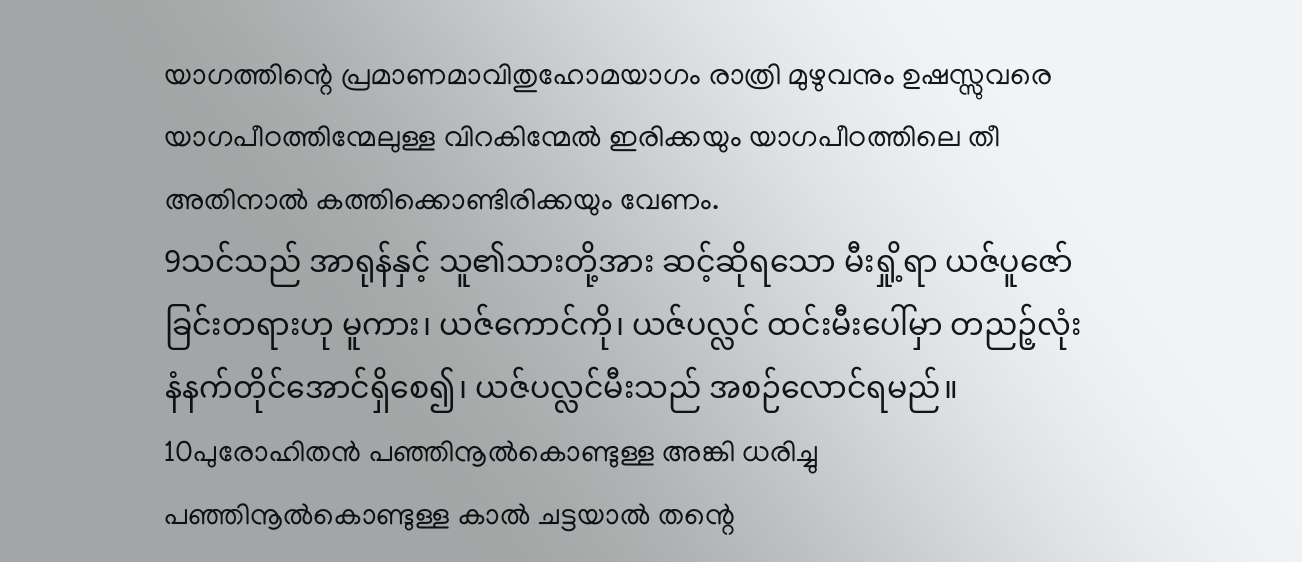യാഗത്തിന്റെ പ്രമാണമാവിതുഹോമയാഗം രാത്രി മുഴുവനും ഉഷസ്സുവരെ യാഗപീഠത്തിന്മേലുള്ള വിറകിന്മേല്‍ ഇരിക്കയും യാഗപീഠത്തിലെ തീ അതിനാല്‍ കത്തിക്കൊണ്ടിരിക്കയും വേണം.
9သင်သည် အာရုန်နှင့် သူ၏သားတို့အား ဆင့်ဆိုရသော မီးရှို့ရာ ယဇ်ပူဇော်ခြင်းတရားဟု မူကား၊ ယဇ်ကောင်ကို၊ ယဇ်ပလ္လင် ထင်းမီးပေါ်မှာ တညဉ့်လုံး နံနက်တိုင်အောင်ရှိစေ၍၊ ယဇ်ပလ္လင်မီးသည် အစဉ်လောင်ရမည်။
10പുരോഹിതന്‍ പഞ്ഞിനൂല്‍കൊണ്ടുള്ള അങ്കി ധരിച്ചു പഞ്ഞിനൂല്‍കൊണ്ടുള്ള കാല്‍ ചട്ടയാല്‍ തന്റെ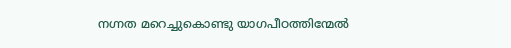നഗ്നത മറെച്ചുകൊണ്ടു യാഗപീഠത്തിന്മേല്‍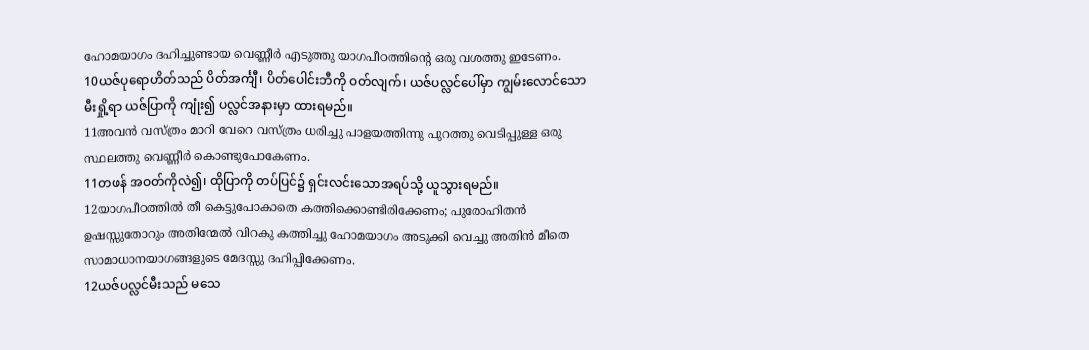ഹോമയാഗം ദഹിച്ചുണ്ടായ വെണ്ണീര്‍ എടുത്തു യാഗപീഠത്തിന്റെ ഒരു വശത്തു ഇടേണം.
10ယဇ်ပုရောဟိတ်သည် ပိတ်အင်္ကျီ၊ ပိတ်ပေါင်းဘီကို ဝတ်လျက်၊ ယဇ်ပလ္လင်ပေါ်မှာ ကျွမ်းလောင်သော မီးရှို့ရာ ယဇ်ပြာကို ကျုံး၍ ပလ္လင်အနားမှာ ထားရမည်။
11അവന്‍ വസ്ത്രം മാറി വേറെ വസ്ത്രം ധരിച്ചു പാളയത്തിന്നു പുറത്തു വെടിപ്പുള്ള ഒരു സ്ഥലത്തു വെണ്ണീര്‍ കൊണ്ടുപോകേണം.
11တဖန် အဝတ်ကိုလဲ၍၊ ထိုပြာကို တပ်ပြင်၌ ရှင်းလင်းသောအရပ်သို့ ယူသွားရမည်။
12യാഗപീഠത്തില്‍ തീ കെട്ടുപോകാതെ കത്തിക്കൊണ്ടിരിക്കേണം; പുരോഹിതന്‍ ഉഷസ്സുതോറും അതിന്മേല്‍ വിറകു കത്തിച്ചു ഹോമയാഗം അടുക്കി വെച്ചു അതിന്‍ മീതെ സാമാധാനയാഗങ്ങളുടെ മേദസ്സു ദഹിപ്പിക്കേണം.
12ယဇ်ပလ္လင်မီးသည် မသေ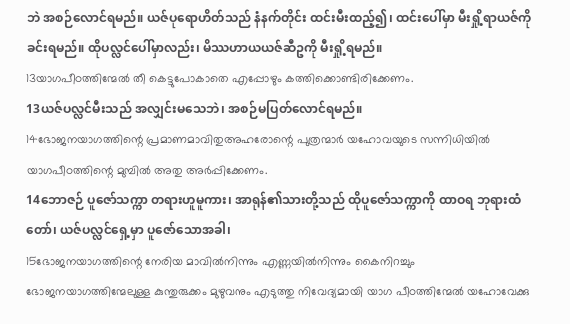ဘဲ အစဉ်လောင်ရမည်။ ယဇ်ပုရောဟိတ်သည် နံနက်တိုင်း ထင်းမီးထည့်၍၊ ထင်းပေါ်မှာ မီးရှို့ရာယဇ်ကို ခင်းရမည်။ ထိုပလ္လင်ပေါ်မှာလည်း၊ မိဿဟာယယဇ်ဆီဥကို မီးရှို့ရမည်။
13യാഗപീഠത്തിന്മേല്‍ തീ കെട്ടുപോകാതെ എപ്പോഴും കത്തിക്കൊണ്ടിരിക്കേണം.
13ယဇ်ပလ္လင်မီးသည် အလျှင်းမသေဘဲ၊ အစဉ်မပြတ်လောင်ရမည်။
14ഭോജനയാഗത്തിന്റെ പ്രമാണമാവിതുഅഹരോന്റെ പുത്രന്മാര്‍ യഹോവയുടെ സന്നിധിയില്‍ യാഗപീഠത്തിന്റെ മുമ്പില്‍ അതു അര്‍പ്പിക്കേണം.
14ဘောဇဉ် ပူဇော်သက္ကာ တရားဟူမူကား၊ အာရုန်၏သားတို့သည် ထိုပူဇော်သက္ကာကို ထာဝရ ဘုရားထံတော်၊ ယဇ်ပလ္လင်ရှေ့မှာ ပူဇော်သောအခါ၊
15ഭോജനയാഗത്തിന്റെ നേരിയ മാവില്‍നിന്നും എണ്ണയില്‍നിന്നും കൈനിറച്ചും ഭോജനയാഗത്തിന്മേലുള്ള കുന്തുരുക്കം മുഴുവനും എടുത്തു നിവേദ്യമായി യാഗ പീഠത്തിന്മേല്‍ യഹോവേക്കു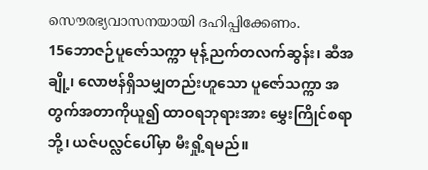സൌരഭ്യവാസനയായി ദഹിപ്പിക്കേണം.
15ဘောဇဉ်ပူဇော်သက္ကာ မုန့်ညက်တလက်ဆွန်း၊ ဆီအချို့၊ လောဗန်ရှိသမျှတည်းဟူသော ပူဇော်သက္ကာ အတွက်အတာကိုယူ၍ ထာဝရဘုရားအား မွှေးကြိုင်စရာဘို့၊ ယဇ်ပလ္လင်ပေါ်မှာ မီးရှို့ရမည်။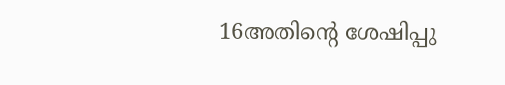16അതിന്റെ ശേഷിപ്പു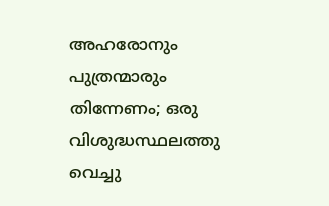അഹരോനും പുത്രന്മാരും തിന്നേണം; ഒരു വിശുദ്ധസ്ഥലത്തു വെച്ചു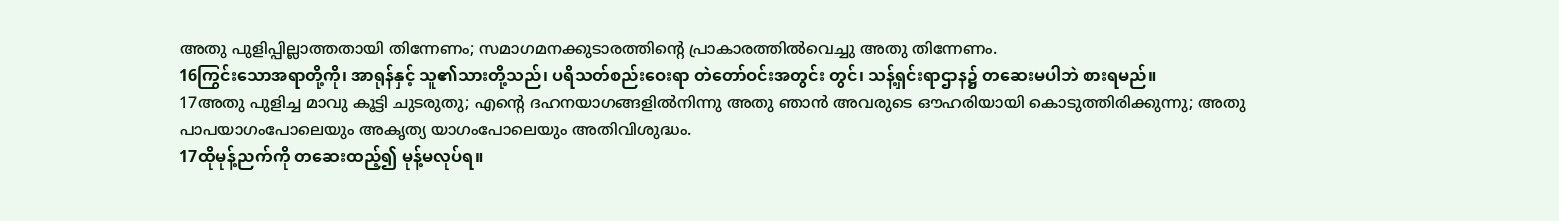അതു പുളിപ്പില്ലാത്തതായി തിന്നേണം; സമാഗമനക്കുടാരത്തിന്റെ പ്രാകാരത്തില്‍വെച്ചു അതു തിന്നേണം.
16ကြွင်းသောအရာတို့ကို၊ အာရုန်နှင့် သူ၏သားတို့သည်၊ ပရိသတ်စည်းဝေးရာ တဲတော်ဝင်းအတွင်း တွင်၊ သန့်ရှင်းရာဌာန၌ တဆေးမပါဘဲ စားရမည်။
17അതു പുളിച്ച മാവു കൂട്ടി ചുടരുതു; എന്റെ ദഹനയാഗങ്ങളില്‍നിന്നു അതു ഞാന്‍ അവരുടെ ഔഹരിയായി കൊടുത്തിരിക്കുന്നു; അതു പാപയാഗംപോലെയും അകൃത്യ യാഗംപോലെയും അതിവിശുദ്ധം.
17ထိုမုန့်ညက်ကို တဆေးထည့်၍ မုန့်မလုပ်ရ။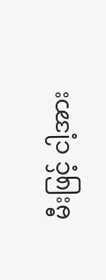မီးဖြင့် ငါ့အား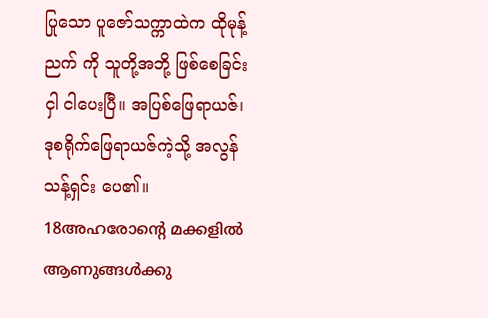ပြုသော ပူဇော်သက္ကာထဲက ထိုမုန့်ညက် ကို သူတို့အဘို့ ဖြစ်စေခြင်းငှါ ငါပေးပြီ။ အပြစ်ဖြေရာယဇ်၊ ဒုစရိုက်ဖြေရာယဇ်ကဲ့သို့ အလွန်သန့်ရှင်း ပေ၏။
18അഹരോന്റെ മക്കളില്‍ ആണുങ്ങള്‍ക്കു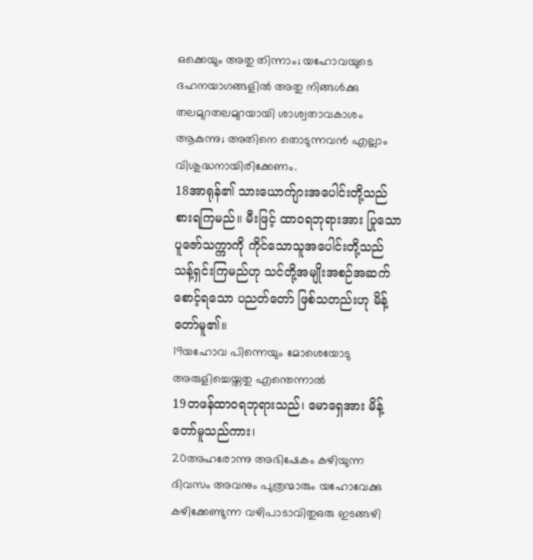ഒക്കെയും അതു തിന്നാം; യഹോവയുടെ ദഹനയാഗങ്ങളില്‍ അതു നിങ്ങള്‍ക്കു തലമുറതലമുറയായി ശാശ്വതാവകാശം ആകുന്നു; അതിനെ തൊടുന്നവന്‍ എല്ലാം വിശുദ്ധനായിരിക്കേണം.
18အာရုန်၏ သားယောက်ျားအပေါင်းတို့သည် စားရကြမည်။ မီးဖြင့် ထာဝရဘုရားအား ပြုသော ပူဇော်သက္ကာကို ကိုင်သောသူအပေါင်းတို့သည် သန့်ရှင်းကြမည်ဟု သင်တို့အမျိုးအစဉ်အဆက် စောင့်ရသော ပညတ်တော် ဖြစ်သတည်းဟု မိန့်တော်မူ၏။
19യഹോവ പിന്നെയും മോശെയോടു അരുളിച്ചെയ്തതു എന്തെന്നാല്‍
19တဖန်ထာဝရဘုရားသည်၊ မောရှေအား မိန့်တော်မူသည်ကား၊
20അഹരോന്നു അഭിഷേകം കഴിയുന്ന ദിവസം അവനും പുത്രന്മാരും യഹോവേക്കു കഴിക്കേണ്ടുന്ന വഴിപാടാവിതുഒരു ഇടങ്ങഴി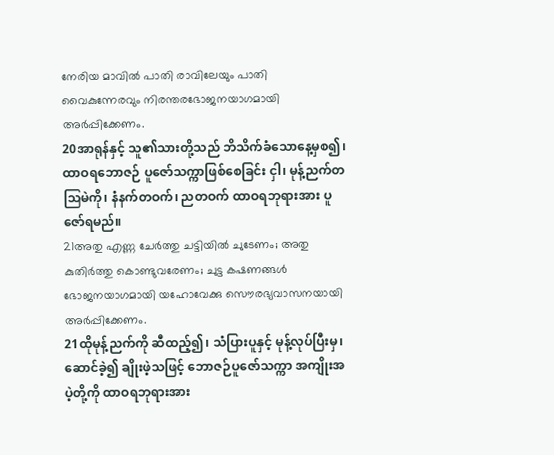നേരിയ മാവില്‍ പാതി രാവിലേയും പാതി വൈകുന്നേരവും നിരന്തരഭോജനയാഗമായി അര്‍പ്പിക്കേണം.
20အာရုန်နှင့် သူ၏သားတို့သည် ဘိသိက်ခံသောနေ့မှစ၍၊ ထာဝရဘောဇဉ် ပူဇော်သက္ကာဖြစ်စေခြင်း ငှါ၊ မုန့်ညက်တဩမဲကို၊ နံနက်တဝက်၊ ညတဝက် ထာဝရဘုရားအား ပူဇော်ရမည်။
21അതു എണ്ണ ചേര്‍ത്തു ചട്ടിയില്‍ ചുടേണം; അതു കുതിര്‍ത്തു കൊണ്ടുവരേണം; ചുട്ട കഷണങ്ങള്‍ ഭോജനയാഗമായി യഹോവേക്കു സൌരഭ്യവാസനയായി അര്‍പ്പിക്കേണം.
21ထိုမုန့်ညက်ကို ဆီထည့်၍၊ သံပြားပူနှင့် မုန့်လုပ်ပြီးမှ၊ ဆောင်ခဲ့၍ ချိုးဖဲ့သဖြင့် ဘောဇဉ်ပူဇော်သက္ကာ အကျိုးအပဲ့တို့ကို ထာဝရဘုရားအား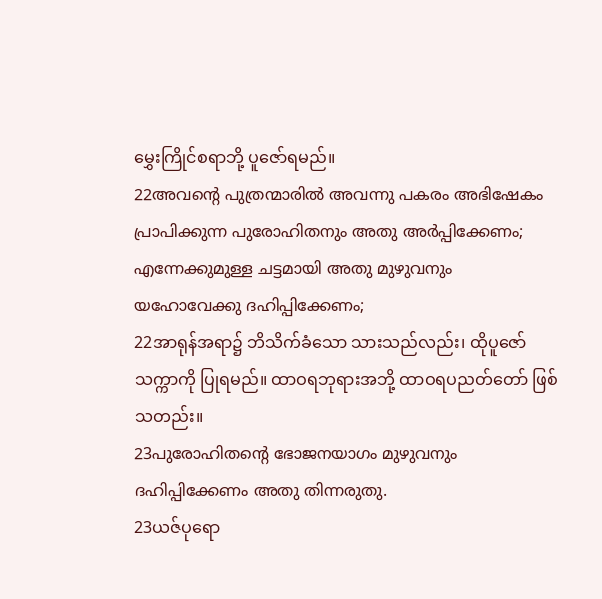မွှေးကြိုင်စရာဘို့ ပူဇော်ရမည်။
22അവന്റെ പുത്രന്മാരില്‍ അവന്നു പകരം അഭിഷേകം പ്രാപിക്കുന്ന പുരോഹിതനും അതു അര്‍പ്പിക്കേണം; എന്നേക്കുമുള്ള ചട്ടമായി അതു മുഴുവനും യഹോവേക്കു ദഹിപ്പിക്കേണം;
22အာရုန်အရာ၌ ဘိသိက်ခံသော သားသည်လည်း၊ ထိုပူဇော်သက္ကာကို ပြုရမည်။ ထာဝရဘုရားအဘို့ ထာဝရပညတ်တော် ဖြစ်သတည်း။
23പുരോഹിതന്റെ ഭോജനയാഗം മുഴുവനും ദഹിപ്പിക്കേണം അതു തിന്നരുതു.
23ယဇ်ပုရော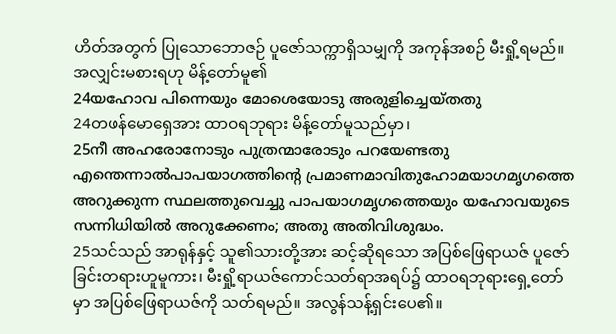ဟိတ်အတွက် ပြုသောဘောဇဉ် ပူဇော်သက္ကာရှိသမျှကို အကုန်အစဉ် မီးရှို့ရမည်။ အလျှင်းမစားရဟု မိန့်တော်မူ၏
24യഹോവ പിന്നെയും മോശെയോടു അരുളിച്ചെയ്തതു
24တဖန်မောရှေအား ထာဝရဘုရား မိန့်တော်မူသည်မှာ၊
25നീ അഹരോനോടും പുത്രന്മാരോടും പറയേണ്ടതു എന്തെന്നാല്‍പാപയാഗത്തിന്റെ പ്രമാണമാവിതുഹോമയാഗമൃഗത്തെ അറുക്കുന്ന സ്ഥലത്തുവെച്ചു പാപയാഗമൃഗത്തെയും യഹോവയുടെ സന്നിധിയില്‍ അറുക്കേണം; അതു അതിവിശുദ്ധം.
25သင်သည် အာရုန်နှင့် သူ၏သားတို့အား ဆင့်ဆိုရသော အပြစ်ဖြေရာယဇ် ပူဇော်ခြင်းတရားဟူမူကား၊ မီးရှို့ရာယဇ်ကောင်သတ်ရာအရပ်၌ ထာဝရဘုရားရှေ့တော်မှာ အပြစ်ဖြေရာယဇ်ကို သတ်ရမည်။ အလွန်သန့်ရှင်းပေ၏။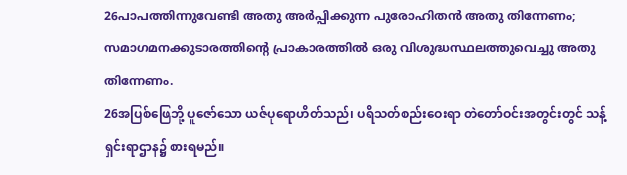26പാപത്തിന്നുവേണ്ടി അതു അര്‍പ്പിക്കുന്ന പുരോഹിതന്‍ അതു തിന്നേണം; സമാഗമനക്കുടാരത്തിന്റെ പ്രാകാരത്തില്‍ ഒരു വിശുദ്ധസ്ഥലത്തുവെച്ചു അതു തിന്നേണം.
26အပြစ်ဖြေဘို့ ပူဇော်သော ယဇ်ပုရောဟိတ်သည်၊ ပရိသတ်စည်းဝေးရာ တဲတော်ဝင်းအတွင်းတွင် သန့်ရှင်းရာဌာန၌ စားရမည်။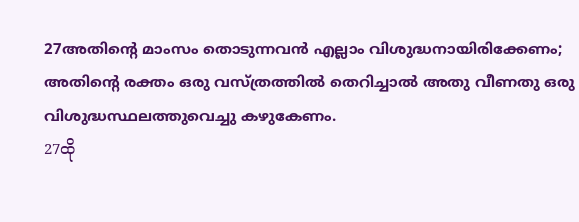27അതിന്റെ മാംസം തൊടുന്നവന്‍ എല്ലാം വിശുദ്ധനായിരിക്കേണം; അതിന്റെ രക്തം ഒരു വസ്ത്രത്തില്‍ തെറിച്ചാല്‍ അതു വീണതു ഒരു വിശുദ്ധസ്ഥലത്തുവെച്ചു കഴുകേണം.
27ထို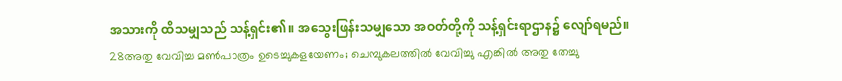အသားကို ထိသမျှသည် သန့်ရှင်း၏။ အသွေးဖြန်းသမျှသော အဝတ်တို့ကို သန့်ရှင်းရာဌာန၌ လျော်ရမည်။
28അതു വേവിച്ച മണ്‍പാത്രം ഉടെച്ചുകളയേണം; ചെമ്പുകലത്തില്‍ വേവിച്ചു എങ്കില്‍ അതു തേച്ചു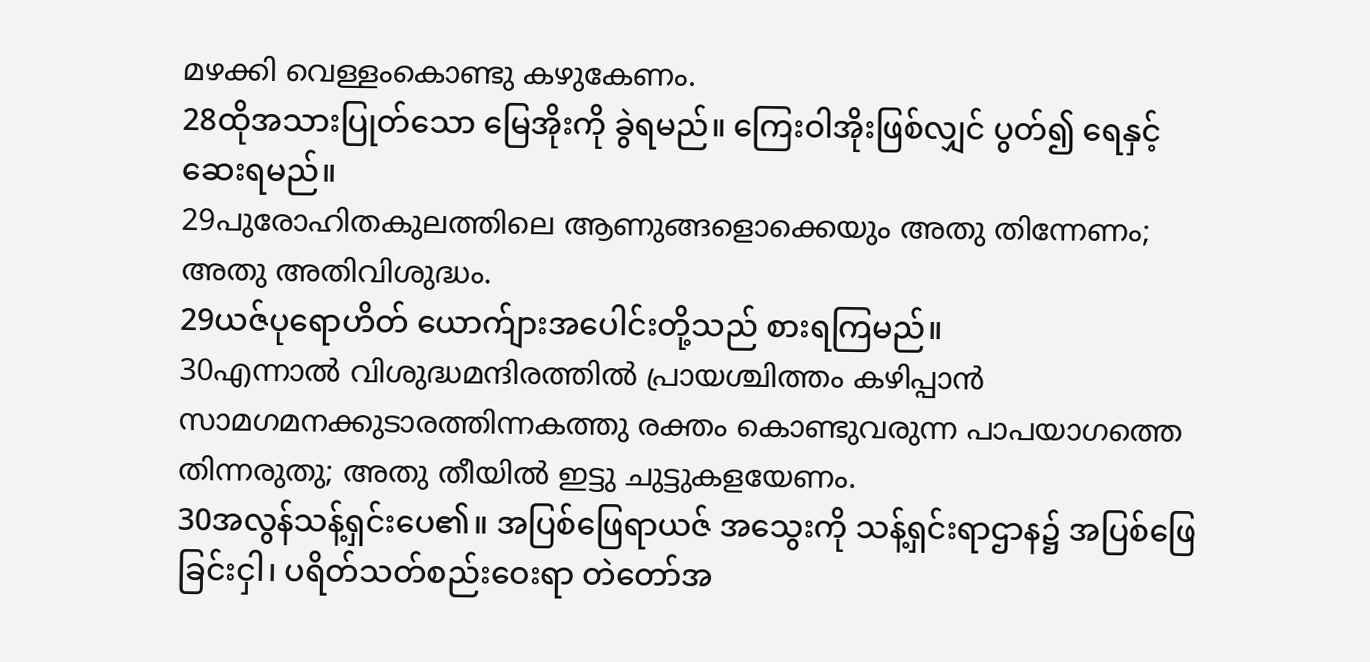മഴക്കി വെള്ളംകൊണ്ടു കഴുകേണം.
28ထိုအသားပြုတ်သော မြေအိုးကို ခွဲရမည်။ ကြေးဝါအိုးဖြစ်လျှင် ပွတ်၍ ရေနှင့်ဆေးရမည်။
29പുരോഹിതകുലത്തിലെ ആണുങ്ങളൊക്കെയും അതു തിന്നേണം; അതു അതിവിശുദ്ധം.
29ယဇ်ပုရောဟိတ် ယောက်ျားအပေါင်းတို့သည် စားရကြမည်။
30എന്നാല്‍ വിശുദ്ധമന്ദിരത്തില്‍ പ്രായശ്ചിത്തം കഴിപ്പാന്‍ സാമഗമനക്കുടാരത്തിന്നകത്തു രക്തം കൊണ്ടുവരുന്ന പാപയാഗത്തെ തിന്നരുതു; അതു തീയില്‍ ഇട്ടു ചുട്ടുകളയേണം.
30အလွန်သန့်ရှင်းပေ၏။ အပြစ်ဖြေရာယဇ် အသွေးကို သန့်ရှင်းရာဌာန၌ အပြစ်ဖြေခြင်းငှါ၊ ပရိတ်သတ်စည်းဝေးရာ တဲတော်အ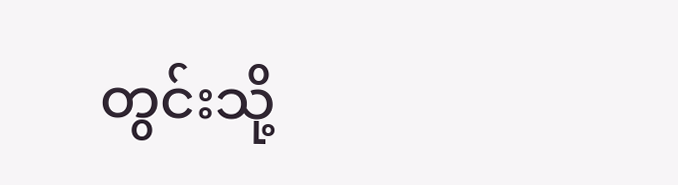တွင်းသို့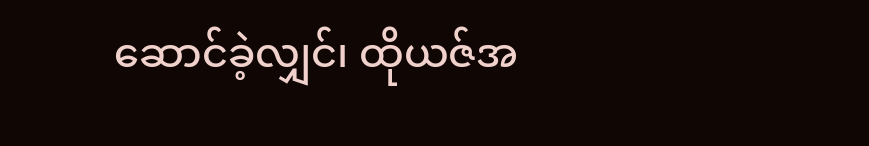ဆောင်ခဲ့လျှင်၊ ထိုယဇ်အ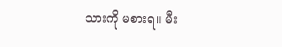သားကို မစားရ။ မီး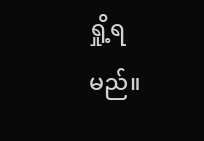ရှို့ရမည်။